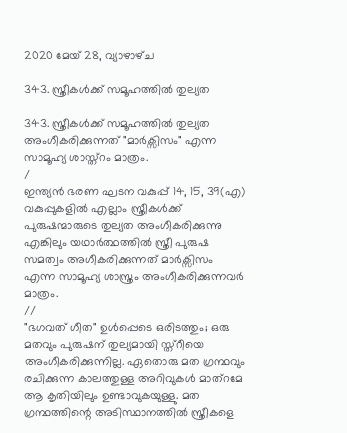2020 മേയ് 28, വ്യാഴാഴ്‌ച

343. സ്ത്രീകൾക്ക്‌ സമൂഹത്തിൽ തുല്യത

343. സ്ത്രീകൾക്ക്‌ സമൂഹത്തിൽ തുല്യത അംഗീകരിക്കുന്നത് "മാർക്സിസം" എന്ന സാമൂഹ്യ ശാസ്ത്റം മാത്രം.
/
ഇന്ത്യൻ ഭരണ ഘടന വകുപ്പ് 14, 15, 39(എ) വകുപ്പുകളിൽ എല്ലാം സ്ത്രീകൾക്ക് പുരുഷന്മാരുടെ തുല്യത അംഗീകരിക്കുന്നു എങ്കിലും യഥാർത്ഥത്തിൽ സ്ത്രീ പുരുഷ സമത്വം അഗീകരിക്കുന്നത് മാർക്സിസം എന്ന സാമൂഹ്യ ശാസ്ത്രം അംഗീകരിക്കുന്നവർ മാത്രം.
//
"ഭഗവത് ഗീത" ഉൾപ്പെടെ ഒരിടത്തും; ഒരു മതവും പുരുഷന് തുല്യമായി സ്ത്റീയെ അംഗീകരിക്കുന്നില്ല. ഏതൊരു മത ഗ്രന്ഥവും രചിക്കുന്ന കാലത്തുള്ള അറിവുകൾ മാത്റമേ ആ കൃതിയിലും ഉണ്ടാവുകയുള്ളു. മത ഗ്രന്ഥത്തിന്റെ അടിസ്ഥാനത്തിൽ സ്ത്രീകളെ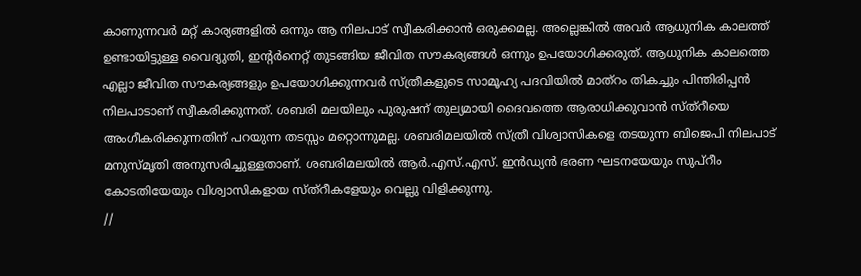കാണുന്നവർ മറ്റ് കാര്യങ്ങളിൽ ഒന്നും ആ നിലപാട് സ്വീകരിക്കാൻ ഒരുക്കമല്ല. അല്ലെങ്കിൽ അവർ ആധുനിക കാലത്ത് ഉണ്ടായിട്ടുള്ള വൈദ്യുതി, ഇന്റർനെറ്റ്‌ തുടങ്ങിയ ജീവിത സൗകര്യങ്ങൾ ഒന്നും ഉപയോഗിക്കരുത്. ആധുനിക കാലത്തെ എല്ലാ ജീവിത സൗകര്യങ്ങളും ഉപയോഗിക്കുന്നവർ സ്ത്രീകളുടെ സാമൂഹ്യ പദവിയിൽ മാത്റം തികച്ചും പിന്തിരിപ്പൻ നിലപാടാണ് സ്വീകരിക്കുന്നത്. ശബരി മലയിലും പുരുഷന് തുല്യമായി ദൈവത്തെ ആരാധിക്കുവാൻ സ്ത്റീയെ അംഗീകരിക്കുന്നതിന് പറയുന്ന തടസ്സം മറ്റൊന്നുമല്ല. ശബരിമലയിൽ സ്ത്രീ വിശ്വാസികളെ തടയുന്ന ബിജെപി നിലപാട് മനുസ്മൃതി അനുസരിച്ചുള്ളതാണ്. ശബരിമലയിൽ ആർ.എസ്.എസ്. ഇൻഡ്യൻ ഭരണ ഘടനയേയും സുപ്റീം കോടതിയേയും വിശ്വാസികളായ സ്ത്റീകളേയും വെല്ലു വിളിക്കുന്നു.
//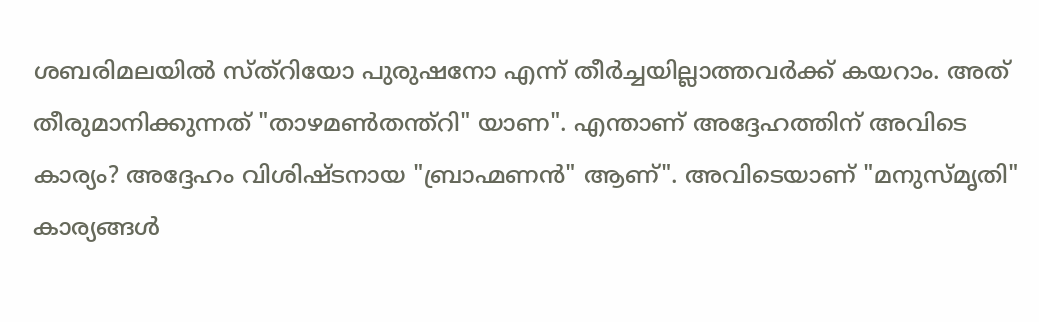ശബരിമലയിൽ സ്ത്റിയോ പുരുഷനോ എന്ന് തീർച്ചയില്ലാത്തവർക്ക്‌ കയറാം. അത് തീരുമാനിക്കുന്നത് "താഴമൺതന്ത്റി" യാണ". എന്താണ് അദ്ദേഹത്തിന് അവിടെ കാര്യം? അദ്ദേഹം വിശിഷ്ടനായ "ബ്രാഹ്മണൻ" ആണ്". അവിടെയാണ് "മനുസ്മൃതി" കാര്യങ്ങൾ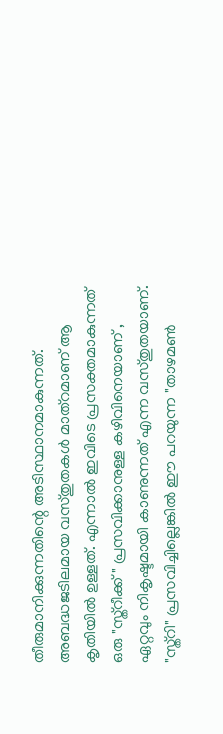തീരുമാനിക്കുന്നതിന്റെ അടിസ്ഥാനമാകുന്നത്. അബദ്ധജടിലമായ വസ്തുതകൾ മാത്റമാണ് ആ കൃതിയിൽ ഉള്ളത്. എന്നാൽ ഇവിടെ പ്രസക്തമാകുന്നത് ഒരു "സ്ത്റീക്ക് " പ്രസവിക്കാനുള്ള കഴിവിനെയാണ് , ഏറ്റവും നികൃഷ്ടമായി കാണുന്നത് എന്ന വസ്തുതയാണ്. "സ്ത്റി" പ്രസവിച്ചില്ലെങ്കിൽ ഈ പറയുന്ന "താഴമൺ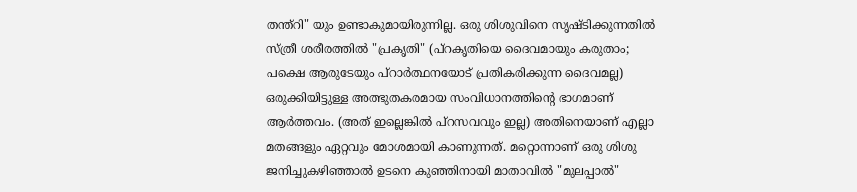തന്ത്റി" യും ഉണ്ടാകുമായിരുന്നില്ല. ഒരു ശിശുവിനെ സൃഷ്ടിക്കുന്നതിൽ സ്ത്രീ ശരീരത്തിൽ "പ്രകൃതി" (പ്റകൃതിയെ ദൈവമായും കരുതാം; പക്ഷെ ആരുടേയും പ്റാർത്ഥനയോട് പ്രതികരിക്കുന്ന ദൈവമല്ല) ഒരുക്കിയിട്ടുള്ള അത്ഭുതകരമായ സംവിധാനത്തിന്റെ ഭാഗമാണ് ആർത്തവം. (അത് ഇല്ലെങ്കിൽ പ്റസവവും ഇല്ല) അതിനെയാണ് എല്ലാ മതങ്ങളും ഏറ്റവും മോശമായി കാണുന്നത്. മറ്റൊന്നാണ് ഒരു ശിശു ജനിച്ചുകഴിഞ്ഞാൽ ഉടനെ കുഞ്ഞിനായി മാതാവിൽ "മുലപ്പാൽ"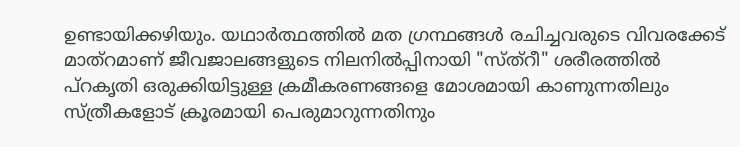ഉണ്ടായിക്കഴിയും. യഥാർത്ഥത്തിൽ മത ഗ്രന്ഥങ്ങൾ രചിച്ചവരുടെ വിവരക്കേട് മാത്റമാണ് ജീവജാലങ്ങളുടെ നിലനിൽപ്പിനായി "സ്ത്റീ" ശരീരത്തിൽ പ്റകൃതി ഒരുക്കിയിട്ടുള്ള ക്രമീകരണങ്ങളെ മോശമായി കാണുന്നതിലും സ്ത്രീകളോട് ക്രൂരമായി പെരുമാറുന്നതിനും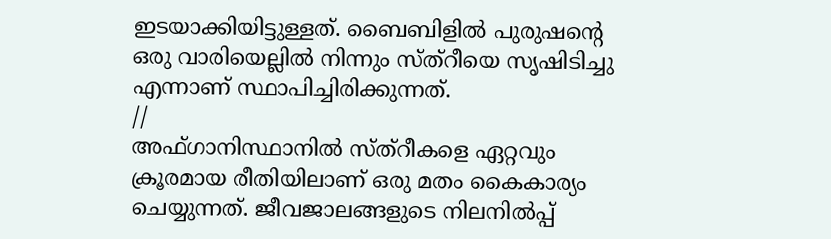ഇടയാക്കിയിട്ടുള്ളത്. ബൈബിളിൽ പുരുഷന്റെ ഒരു വാരിയെല്ലിൽ നിന്നും സ്ത്റീയെ സൃഷിടിച്ചു എന്നാണ് സ്ഥാപിച്ചിരിക്കുന്നത്.
//
അഫ്‌ഗാനിസ്ഥാനിൽ സ്ത്റീകളെ ഏറ്റവും ക്രൂരമായ രീതിയിലാണ് ഒരു മതം കൈകാര്യം ചെയ്യുന്നത്. ജീവജാലങ്ങളുടെ നിലനിൽപ്പ്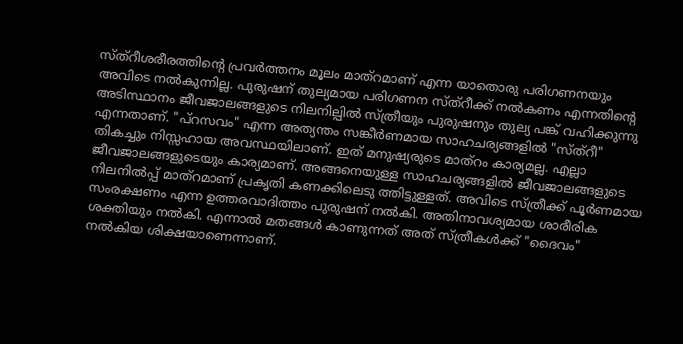സ്ത്റീശരീരത്തിന്റെ പ്രവർത്തനം മൂലം മാത്റമാണ് എന്ന യാതൊരു പരിഗണനയും അവിടെ നൽകുന്നില്ല. പുരുഷന് തുല്യമായ പരിഗണന സ്ത്റീക്ക് നൽകണം എന്നതിന്റെ അടിസ്ഥാനം ജീവജാലങ്ങളുടെ നിലനില്പിൽ സ്ത്രീയും പുരുഷനും തുല്യ പങ്ക് വഹിക്കുന്നു എന്നതാണ്. "പ്റസവം" എന്ന അത്യന്തം സങ്കീർണമായ സാഹചര്യങ്ങളിൽ "സ്ത്റീ" തികച്ചും നിസ്സഹായ അവസ്ഥയിലാണ്. ഇത് മനുഷ്യരുടെ മാത്റം കാര്യമല്ല. എല്ലാ ജീവജാലങ്ങളുടെയും കാര്യമാണ്. അങ്ങനെയുള്ള സാഹചര്യങ്ങളിൽ ജീവജാലങ്ങളുടെ നിലനിൽപ്പ് മാത്റമാണ് പ്രകൃതി കണക്കിലെടു ത്തിട്ടുള്ളത്. അവിടെ സ്ത്രീക്ക് പൂർണമായ സംരക്ഷണം എന്ന ഉത്തരവാദിത്തം പുരുഷന് നൽകി. അതിനാവശ്യമായ ശാരീരിക ശക്തിയും നൽകി. എന്നാൽ മതങ്ങൾ കാണുന്നത് അത് സ്ത്രീകൾക്ക് "ദൈവം" നൽകിയ ശിക്ഷയാണെന്നാണ്.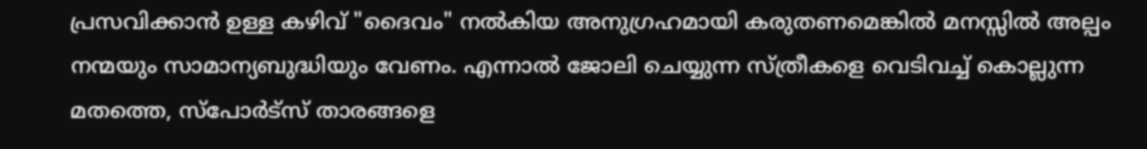പ്രസവിക്കാൻ ഉള്ള കഴിവ് "ദൈവം" നൽകിയ അനുഗ്രഹമായി കരുതണമെങ്കിൽ മനസ്സിൽ അല്പം നന്മയും സാമാന്യബുദ്ധിയും വേണം. എന്നാൽ ജോലി ചെയ്യുന്ന സ്ത്രീകളെ വെടിവച്ച് കൊല്ലുന്ന മതത്തെ, സ്പോർട്സ് താരങ്ങളെ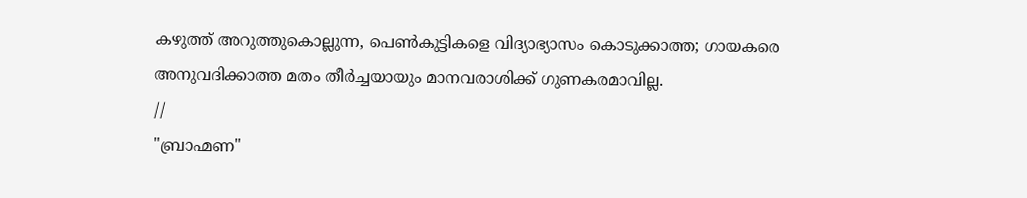കഴുത്ത് അറുത്തുകൊല്ലുന്ന, പെൺകുട്ടികളെ വിദ്യാഭ്യാസം കൊടുക്കാത്ത; ഗായകരെ അനുവദിക്കാത്ത മതം തീർച്ചയായും മാനവരാശിക്ക് ഗുണകരമാവില്ല.
//
"ബ്രാഹ്മണ"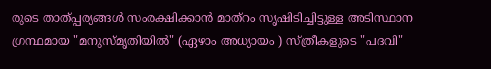രുടെ താത്പ്പര്യങ്ങൾ സംരക്ഷിക്കാൻ മാത്റം സൃഷിടിച്ചിട്ടുള്ള അടിസ്ഥാന ഗ്രന്ഥമായ "മനുസ്മൃതിയിൽ" (ഏഴാം അധ്യായം ) സ്ത്രീകളുടെ "പദവി"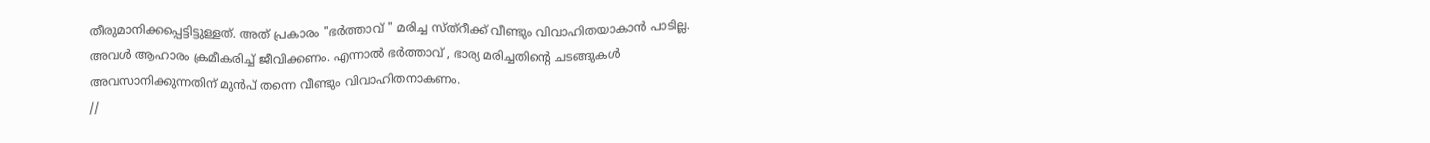തീരുമാനിക്കപ്പെട്ടിട്ടുള്ളത്. അത് പ്രകാരം "ഭർത്താവ് " മരിച്ച സ്ത്റീക്ക് വീണ്ടും വിവാഹിതയാകാൻ പാടില്ല. അവൾ ആഹാരം ക്രമീകരിച്ച് ജീവിക്കണം. എന്നാൽ ഭർത്താവ് , ഭാര്യ മരിച്ചതിന്റെ ചടങ്ങുകൾ അവസാനിക്കുന്നതിന് മുൻപ് തന്നെ വീണ്ടും വിവാഹിതനാകണം.
//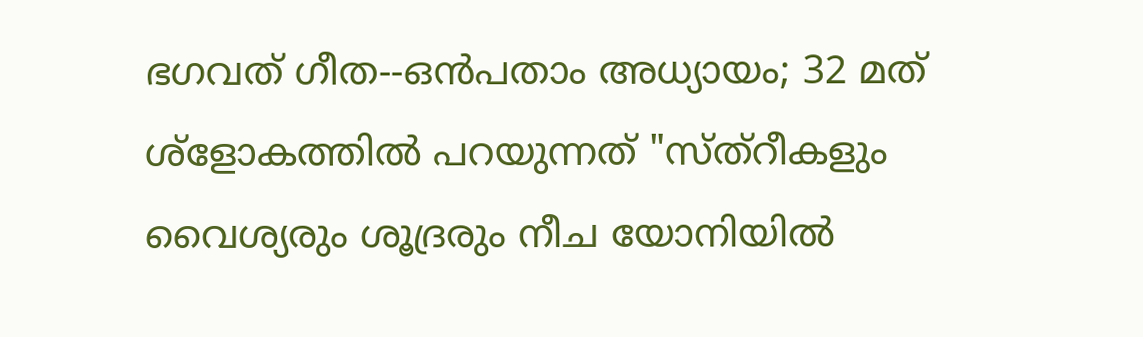ഭഗവത് ഗീത--ഒൻപതാം അധ്യായം; 32 മത് ശ്ളോകത്തിൽ പറയുന്നത് "സ്ത്റീകളും വൈശ്യരും ശൂദ്രരും നീച യോനിയിൽ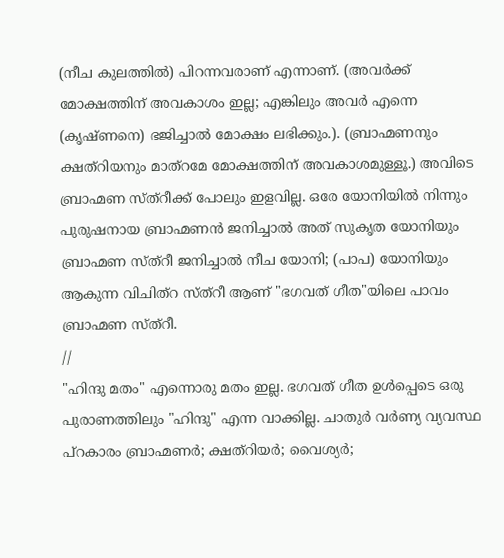(നീച കുലത്തിൽ) പിറന്നവരാണ് എന്നാണ്. (അവർക്ക് മോക്ഷത്തിന് അവകാശം ഇല്ല; എങ്കിലും അവർ എന്നെ (കൃഷ്ണനെ) ഭജിച്ചാൽ മോക്ഷം ലഭിക്കും.). (ബ്രാഹ്മണനും ക്ഷത്റിയനും മാത്റമേ മോക്ഷത്തിന് അവകാശമുള്ളൂ.) അവിടെ ബ്രാഹ്മണ സ്ത്റീക്ക് പോലും ഇളവില്ല. ഒരേ യോനിയിൽ നിന്നും പുരുഷനായ ബ്രാഹ്മണൻ ജനിച്ചാൽ അത് സുകൃത യോനിയും ബ്രാഹ്മണ സ്ത്റീ ജനിച്ചാൽ നീച യോനി; (പാപ) യോനിയും ആകുന്ന വിചിത്റ സ്ത്റീ ആണ് "ഭഗവത് ഗീത"യിലെ പാവം ബ്രാഹ്മണ സ്ത്റീ.
//
"ഹിന്ദു മതം" എന്നൊരു മതം ഇല്ല. ഭഗവത് ഗീത ഉൾപ്പെടെ ഒരു പുരാണത്തിലും "ഹിന്ദു" എന്ന വാക്കില്ല. ചാതുർ വർണ്യ വ്യവസ്ഥ പ്റകാരം ബ്രാഹ്മണർ; ക്ഷത്റിയർ; വൈശ്യർ;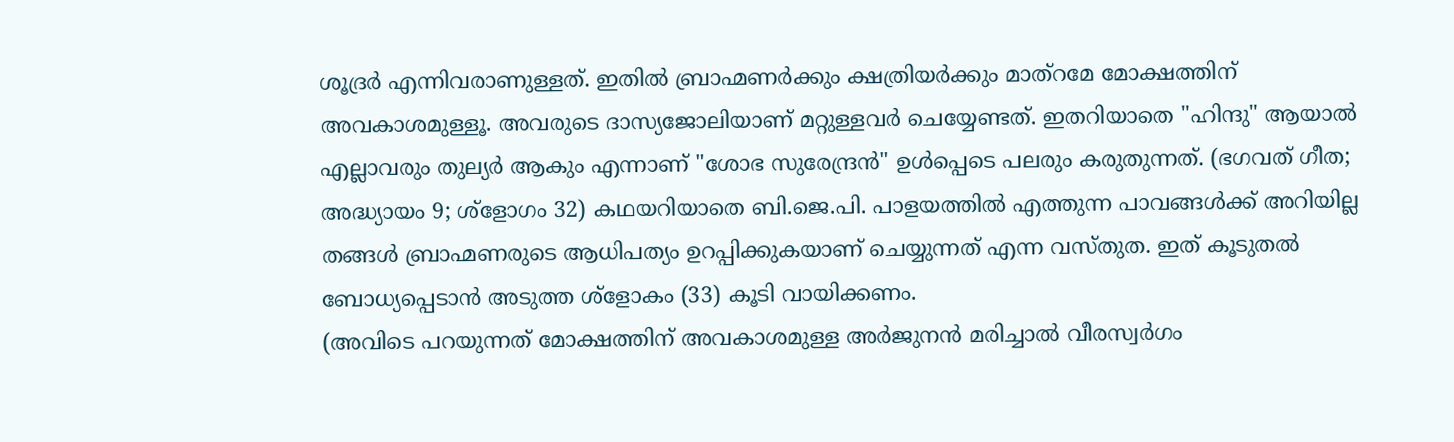ശൂദ്രർ എന്നിവരാണുള്ളത്. ഇതിൽ ബ്രാഹ്മണർക്കും ക്ഷത്രിയർക്കും മാത്റമേ മോക്ഷത്തിന് അവകാശമുള്ളൂ. അവരുടെ ദാസ്യജോലിയാണ് മറ്റുള്ളവർ ചെയ്യേണ്ടത്. ഇതറിയാതെ "ഹിന്ദു" ആയാൽ എല്ലാവരും തുല്യർ ആകും എന്നാണ് "ശോഭ സുരേന്ദ്രൻ" ഉൾപ്പെടെ പലരും കരുതുന്നത്. (ഭഗവത് ഗീത; അദ്ധ്യായം 9; ശ്‌ളോഗം 32) കഥയറിയാതെ ബി.ജെ.പി. പാളയത്തിൽ എത്തുന്ന പാവങ്ങൾക്ക് അറിയില്ല തങ്ങൾ ബ്രാഹ്മണരുടെ ആധിപത്യം ഉറപ്പിക്കുകയാണ് ചെയ്യുന്നത് എന്ന വസ്തുത. ഇത് കൂടുതൽ ബോധ്യപ്പെടാൻ അടുത്ത ശ്ളോകം (33) കൂടി വായിക്കണം.
(അവിടെ പറയുന്നത് മോക്ഷത്തിന് അവകാശമുള്ള അർജുനൻ മരിച്ചാൽ വീരസ്വർഗം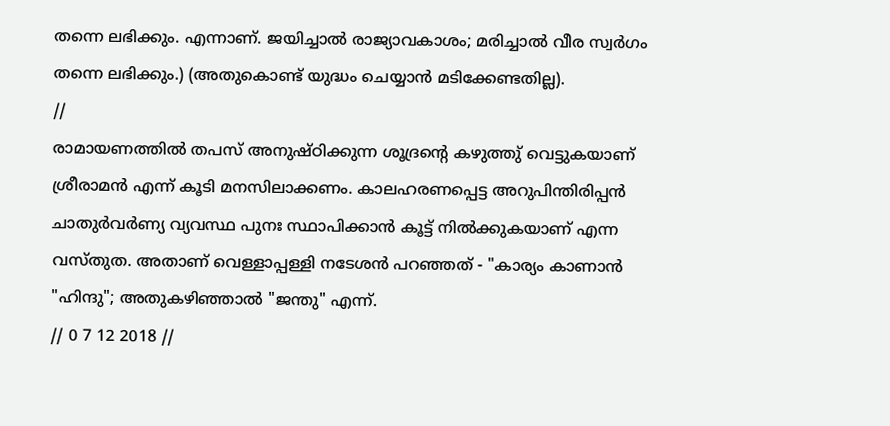തന്നെ ലഭിക്കും. എന്നാണ്. ജയിച്ചാൽ രാജ്യാവകാശം; മരിച്ചാൽ വീര സ്വർഗം തന്നെ ലഭിക്കും.) (അതുകൊണ്ട് യുദ്ധം ചെയ്യാൻ മടിക്കേണ്ടതില്ല).
//
രാമായണത്തിൽ തപസ് അനുഷ്ഠിക്കുന്ന ശൂദ്രന്റെ കഴുത്തു് വെട്ടുകയാണ് ശ്രീരാമൻ എന്ന് കൂടി മനസിലാക്കണം. കാലഹരണപ്പെട്ട അറുപിന്തിരിപ്പൻ ചാതുർവർണ്യ വ്യവസ്ഥ പുനഃ സ്ഥാപിക്കാൻ കൂട്ട് നിൽക്കുകയാണ് എന്ന വസ്തുത. അതാണ് വെള്ളാപ്പള്ളി നടേശൻ പറഞ്ഞത് - "കാര്യം കാണാൻ "ഹിന്ദു"; അതുകഴിഞ്ഞാൽ "ജന്തു" എന്ന്.
// 0 7 12 2018 //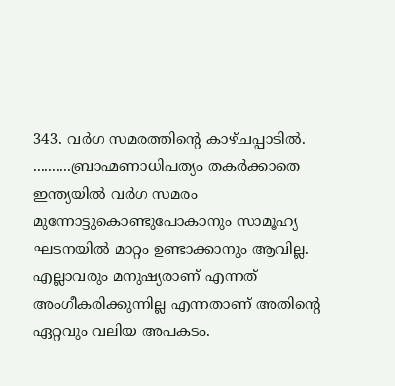343. വർഗ സമരത്തിന്റെ കാഴ്ചപ്പാടിൽ.
..........ബ്രാഹ്മണാധിപത്യം തകർക്കാതെ ഇന്ത്യയിൽ വർഗ സമരം മുന്നോട്ടുകൊണ്ടുപോകാനും സാമൂഹ്യ ഘടനയിൽ മാറ്റം ഉണ്ടാക്കാനും ആവില്ല. എല്ലാവരും മനുഷ്യരാണ് എന്നത് അംഗീകരിക്കുന്നില്ല എന്നതാണ് അതിന്റെ ഏറ്റവും വലിയ അപകടം.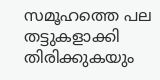സമൂഹത്തെ പല തട്ടുകളാക്കി തിരിക്കുകയും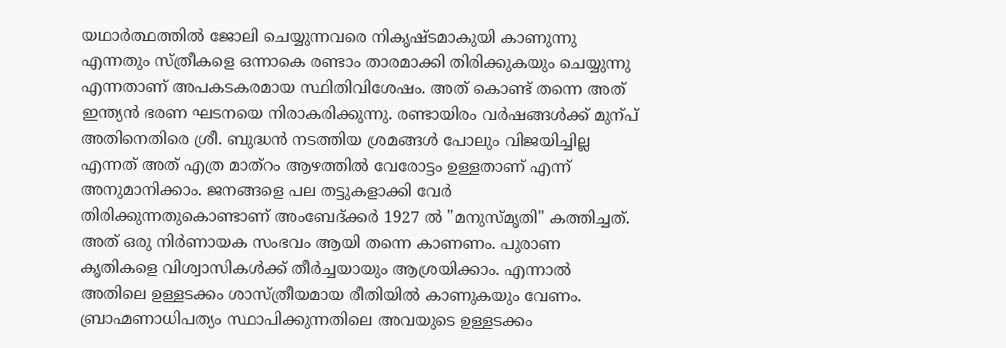യഥാർത്ഥത്തിൽ ജോലി ചെയ്യുന്നവരെ നികൃഷ്ടമാകുയി കാണുന്നു എന്നതും സ്ത്രീകളെ ഒന്നാകെ രണ്ടാം താരമാക്കി തിരിക്കുകയും ചെയ്യുന്നു എന്നതാണ് അപകടകരമായ സ്ഥിതിവിശേഷം. അത് കൊണ്ട് തന്നെ അത് ഇന്ത്യൻ ഭരണ ഘടനയെ നിരാകരിക്കുന്നു. രണ്ടായിരം വർഷങ്ങൾക്ക് മുന്പ് അതിനെതിരെ ശ്രീ. ബുദ്ധൻ നടത്തിയ ശ്രമങ്ങൾ പോലും വിജയിച്ചില്ല എന്നത് അത് എത്ര മാത്റം ആഴത്തിൽ വേരോട്ടം ഉള്ളതാണ് എന്ന് അനുമാനിക്കാം. ജനങ്ങളെ പല തട്ടുകളാക്കി വേർ തിരിക്കുന്നതുകൊണ്ടാണ് അംബേദ്ക്കർ 1927 ൽ "മനുസ്മൃതി" കത്തിച്ചത്. അത് ഒരു നിർണായക സംഭവം ആയി തന്നെ കാണണം. പുരാണ കൃതികളെ വിശ്വാസികൾക്ക് തീർച്ചയായും ആശ്രയിക്കാം. എന്നാൽ അതിലെ ഉള്ളടക്കം ശാസ്ത്രീയമായ രീതിയിൽ കാണുകയും വേണം. ബ്രാഹ്മണാധിപത്യം സ്ഥാപിക്കുന്നതിലെ അവയുടെ ഉള്ളടക്കം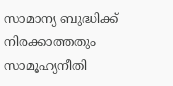സാമാന്യ ബുദ്ധിക്ക് നിരക്കാത്തതും സാമൂഹ്യനീതി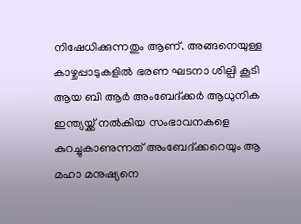നിഷേധിക്കുന്നതും ആണ്. അങ്ങനെയുള്ള കാഴ്ചപ്പാടുകളിൽ ഭരണ ഘടനാ ശില്പി കൂടി ആയ ബി ആർ അംബേദ്ക്കർ ആധുനിക ഇന്ത്യയ്ക്ക് നൽകിയ സംഭാവനകളെ കുറച്ചുകാണുന്നത് അംബേദ്ക്കറെയും ആ മഹാ മനുഷ്യനെ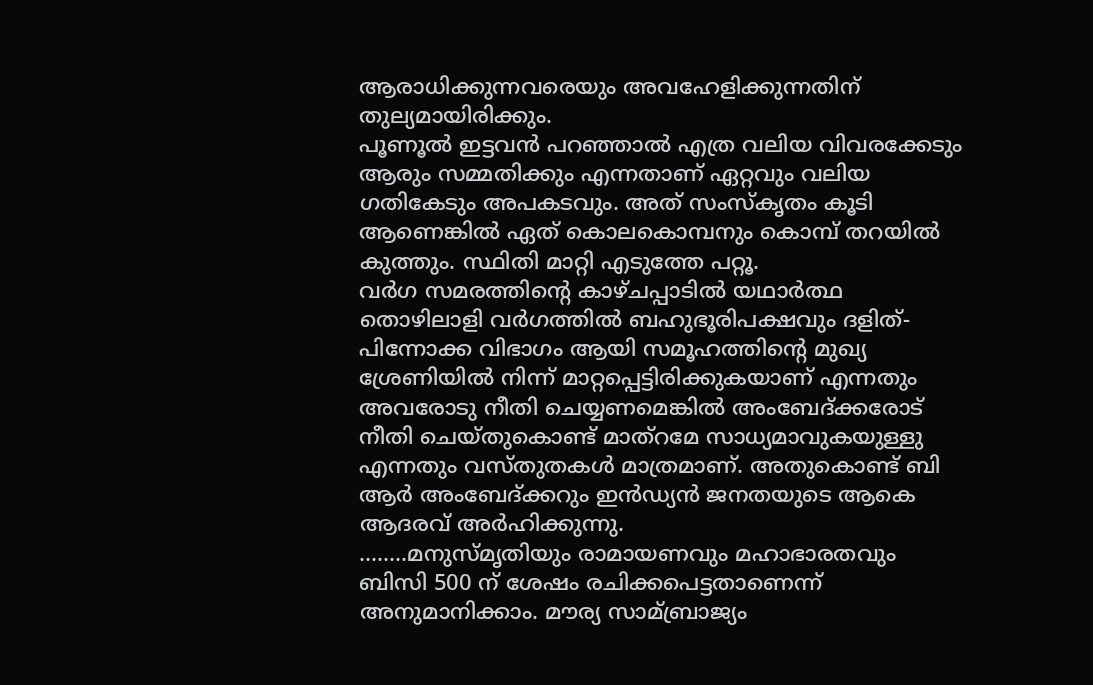ആരാധിക്കുന്നവരെയും അവഹേളിക്കുന്നതിന് തുല്യമായിരിക്കും.
പൂണൂൽ ഇട്ടവൻ പറഞ്ഞാൽ എത്ര വലിയ വിവരക്കേടും ആരും സമ്മതിക്കും എന്നതാണ് ഏറ്റവും വലിയ ഗതികേടും അപകടവും. അത് സംസ്കൃതം കൂടി ആണെങ്കിൽ ഏത് കൊലകൊമ്പനും കൊമ്പ് തറയിൽ കുത്തും. സ്ഥിതി മാറ്റി എടുത്തേ പറ്റൂ.
വർഗ സമരത്തിന്റെ കാഴ്ചപ്പാടിൽ യഥാർത്ഥ തൊഴിലാളി വർഗത്തിൽ ബഹുഭൂരിപക്ഷവും ദളിത്-പിന്നോക്ക വിഭാഗം ആയി സമൂഹത്തിന്റെ മുഖ്യ ശ്രേണിയിൽ നിന്ന് മാറ്റപ്പെട്ടിരിക്കുകയാണ് എന്നതും അവരോടു നീതി ചെയ്യണമെങ്കിൽ അംബേദ്ക്കരോട് നീതി ചെയ്തുകൊണ്ട് മാത്റമേ സാധ്യമാവുകയുള്ളു എന്നതും വസ്തുതകൾ മാത്രമാണ്. അതുകൊണ്ട്‌ ബി ആർ അംബേദ്ക്കറും ഇൻഡ്യൻ ജനതയുടെ ആകെ ആദരവ് അർഹിക്കുന്നു.
........മനുസ്മൃതിയും രാമായണവും മഹാഭാരതവും ബിസി 500 ന് ശേഷം രചിക്കപെട്ടതാണെന്ന് അനുമാനിക്കാം. മൗര്യ സാമ്ബ്രാജ്യം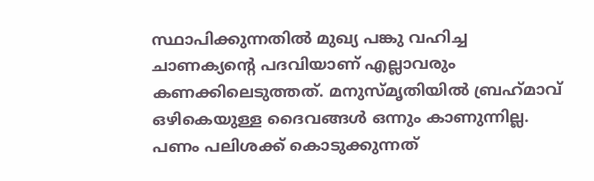സ്ഥാപിക്കുന്നതിൽ മുഖ്യ പങ്കു വഹിച്ച ചാണക്യന്റെ പദവിയാണ് എല്ലാവരും കണക്കിലെടുത്തത്. മനുസ്മൃതിയിൽ ബ്രഹ്‌മാവ്‌ ഒഴികെയുള്ള ദൈവങ്ങൾ ഒന്നും കാണുന്നില്ല. പണം പലിശക്ക് കൊടുക്കുന്നത്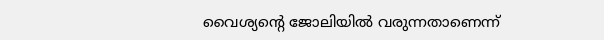വൈശ്യന്റെ ജോലിയിൽ വരുന്നതാണെന്ന്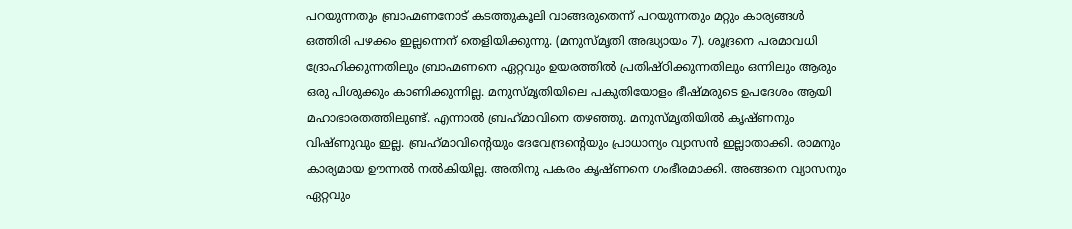പറയുന്നതും ബ്രാഹ്മണനോട് കടത്തുകൂലി വാങ്ങരുതെന്ന് പറയുന്നതും മറ്റും കാര്യങ്ങൾ ഒത്തിരി പഴക്കം ഇല്ലന്നെന് തെളിയിക്കുന്നു. (മനുസ്മൃതി അദ്ധ്യായം 7). ശൂദ്രനെ പരമാവധി ദ്രോഹിക്കുന്നതിലും ബ്രാഹ്മണനെ ഏറ്റവും ഉയരത്തിൽ പ്രതിഷ്ഠിക്കുന്നതിലും ഒന്നിലും ആരും ഒരു പിശുക്കും കാണിക്കുന്നില്ല. മനുസ്മൃതിയിലെ പകുതിയോളം ഭീഷ്മരുടെ ഉപദേശം ആയി മഹാഭാരതത്തിലുണ്ട്. എന്നാൽ ബ്രഹ്‌മാവിനെ തഴഞ്ഞു. മനുസ്മൃതിയിൽ കൃഷ്ണനും വിഷ്ണുവും ഇല്ല. ബ്രഹ്‌മാവിന്റെയും ദേവേന്ദ്രന്റെയും പ്രാധാന്യം വ്യാസൻ ഇല്ലാതാക്കി. രാമനും കാര്യമായ ഊന്നൽ നൽകിയില്ല. അതിനു പകരം കൃഷ്ണനെ ഗംഭീരമാക്കി. അങ്ങനെ വ്യാസനും ഏറ്റവും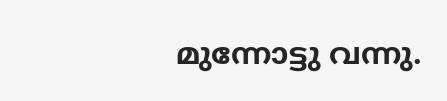മുന്നോട്ടു വന്നു.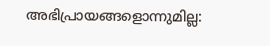അഭിപ്രായങ്ങളൊന്നുമില്ല: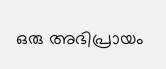ഒരു അഭിപ്രായം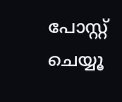പോസ്റ്റ് ചെയ്യൂ